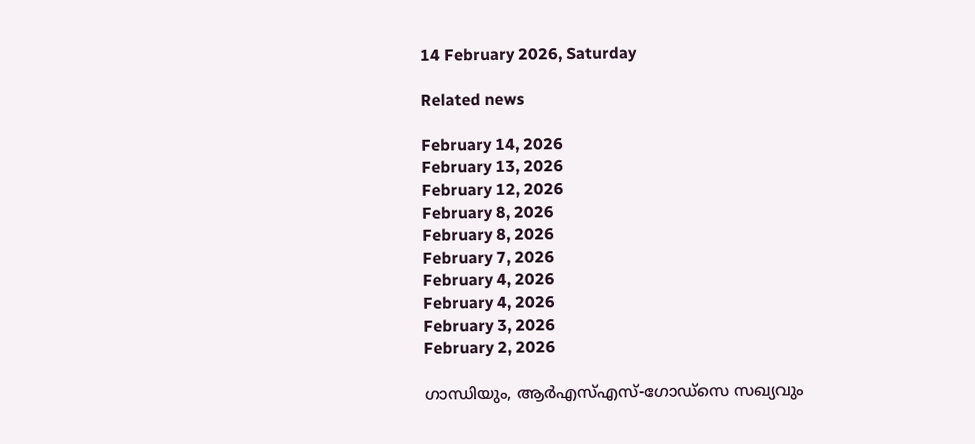14 February 2026, Saturday

Related news

February 14, 2026
February 13, 2026
February 12, 2026
February 8, 2026
February 8, 2026
February 7, 2026
February 4, 2026
February 4, 2026
February 3, 2026
February 2, 2026

ഗാന്ധിയും, ആര്‍എസ്എസ്-ഗോഡ്‌സെ സഖ്യവും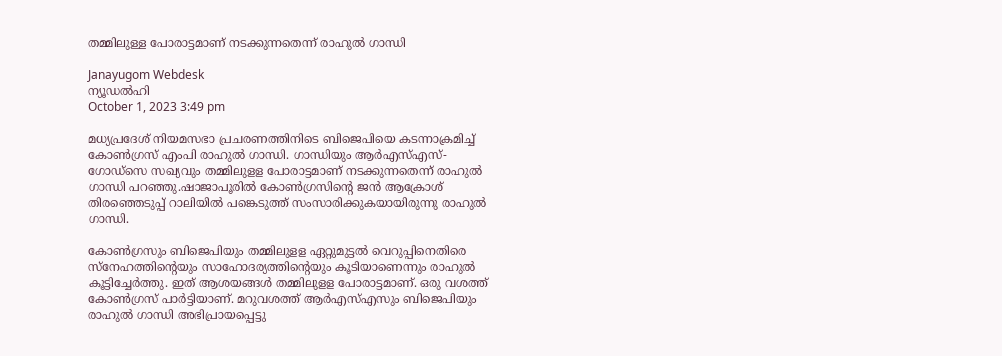തമ്മിലുള്ള പോരാട്ടമാണ് നടക്കുന്നതെന്ന് രാഹുല്‍ ഗാന്ധി

Janayugom Webdesk
ന്യൂഡല്‍ഹി
October 1, 2023 3:49 pm

മധ്യപ്രദേശ് നിയമസഭാ പ്രചരണത്തിനിടെ ബിജെപിയെ കടന്നാക്രമിച്ച് കോണ്‍ഗ്രസ് എംപി രാഹുല്‍ ഗാന്ധി. ഗാന്ധിയും ആര്‍എസ്എസ്-ഗോഡ്‌സെ സഖ്യവും തമ്മിലുളള പോരാട്ടമാണ് നടക്കുന്നതെന്ന് രാഹുല്‍ ഗാന്ധി പറഞ്ഞു.ഷാജാപൂരില്‍ കോണ്‍ഗ്രസിന്റെ ജന്‍ ആക്രോശ് തിരഞ്ഞെടുപ്പ് റാലിയില്‍ പങ്കെടുത്ത് സംസാരിക്കുകയായിരുന്നു രാഹുല്‍ ഗാന്ധി.

കോണ്‍ഗ്രസും ബിജെപിയും തമ്മിലുളള ഏറ്റുമുട്ടല്‍ വെറുപ്പിനെതിരെ സ്‌നേഹത്തിന്റെയും സാഹോദര്യത്തിന്റെയും കൂടിയാണെന്നും രാഹുല്‍ കൂട്ടിച്ചേര്‍ത്തു. ഇത് ആശയങ്ങള്‍ തമ്മിലുളള പോരാട്ടമാണ്. ഒരു വശത്ത് കോണ്‍ഗ്രസ് പാര്‍ട്ടിയാണ്. മറുവശത്ത് ആര്‍എസ്എസും ബിജെപിയും രാഹുല്‍ ഗാന്ധി അഭിപ്രായപ്പെട്ടു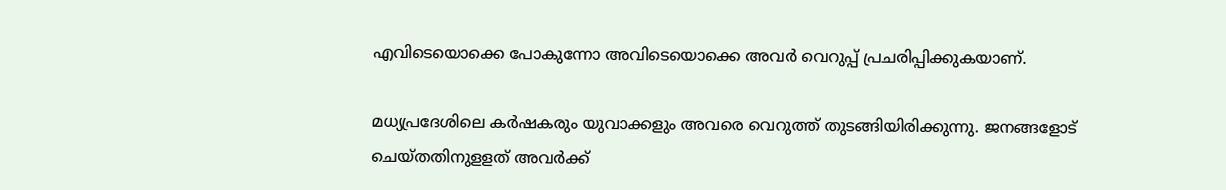എവിടെയൊക്കെ പോകുന്നോ അവിടെയൊക്കെ അവര്‍ വെറുപ്പ് പ്രചരിപ്പിക്കുകയാണ്.

മധ്യപ്രദേശിലെ കര്‍ഷകരും യുവാക്കളും അവരെ വെറുത്ത് തുടങ്ങിയിരിക്കുന്നു. ജനങ്ങളോട് ചെയ്തതിനുളളത് അവര്‍ക്ക്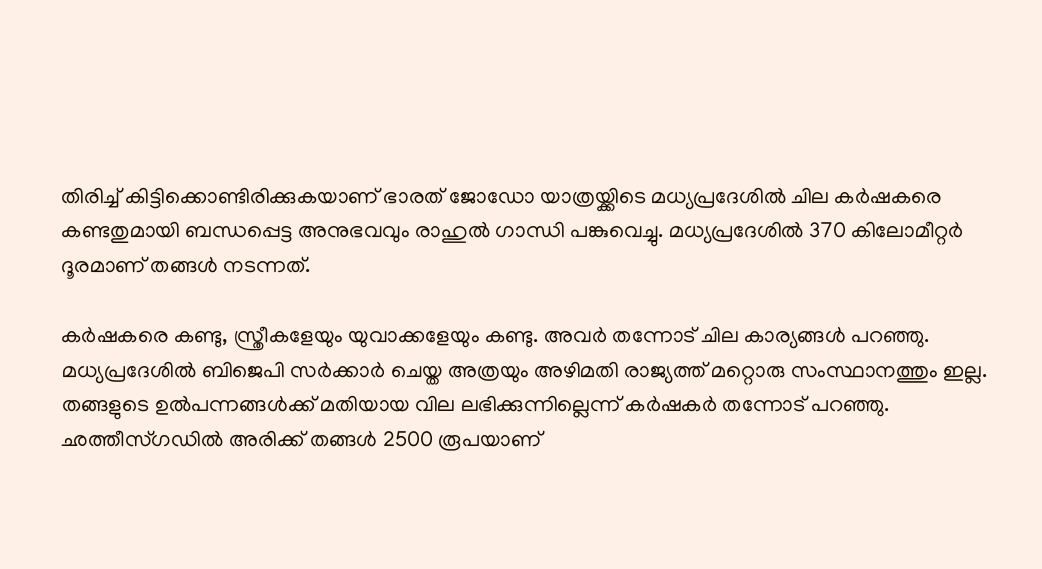തിരിച്ച് കിട്ടിക്കൊണ്ടിരിക്കുകയാണ് ഭാരത് ജോഡോ യാത്രയ്ക്കിടെ മധ്യപ്രദേശില്‍ ചില കര്‍ഷകരെ കണ്ടതുമായി ബന്ധപ്പെട്ട അനുഭവവും രാഹുല്‍ ഗാന്ധി പങ്കുവെച്ചു. മധ്യപ്രദേശില്‍ 370 കിലോമീറ്റര്‍ ദൂരമാണ് തങ്ങള്‍ നടന്നത്.

കര്‍ഷകരെ കണ്ടു, സ്ത്രീകളേയും യുവാക്കളേയും കണ്ടു. അവര്‍ തന്നോട് ചില കാര്യങ്ങള്‍ പറഞ്ഞു. മധ്യപ്രദേശില്‍ ബിജെപി സര്‍ക്കാര്‍ ചെയ്ത അത്രയും അഴിമതി രാജ്യത്ത് മറ്റൊരു സംസ്ഥാനത്തും ഇല്ല. തങ്ങളുടെ ഉല്‍പന്നങ്ങള്‍ക്ക് മതിയായ വില ലഭിക്കുന്നില്ലെന്ന് കര്‍ഷകര്‍ തന്നോട് പറഞ്ഞു. ഛത്തീസ്ഗഡില്‍ അരിക്ക് തങ്ങള്‍ 2500 രൂപയാണ്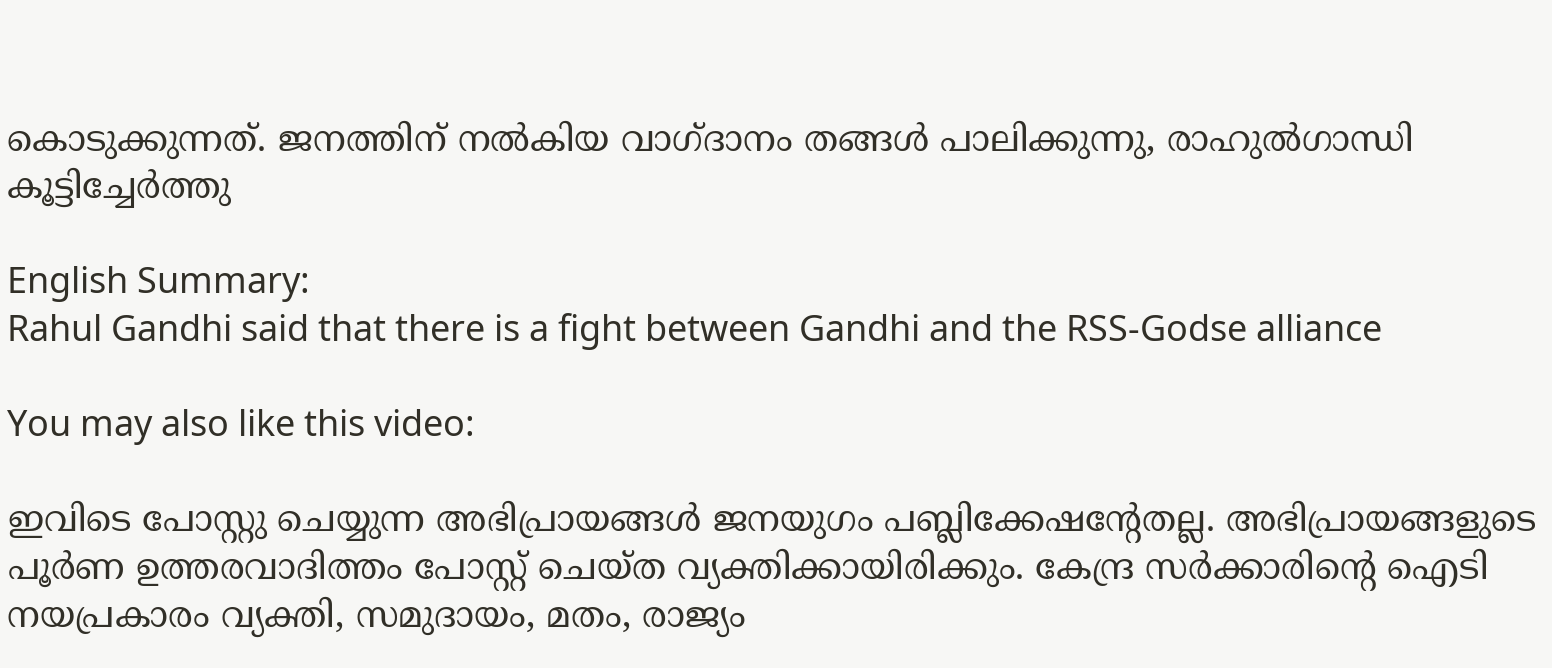കൊടുക്കുന്നത്. ജനത്തിന് നല്‍കിയ വാഗ്ദാനം തങ്ങള്‍ പാലിക്കുന്നു, രാഹുല്‍ഗാന്ധി കൂട്ടിച്ചേര്‍ത്തു

English Summary:
Rahul Gandhi said that there is a fight between Gandhi and the RSS-Godse alliance

You may also like this video:

ഇവിടെ പോസ്റ്റു ചെയ്യുന്ന അഭിപ്രായങ്ങള്‍ ജനയുഗം പബ്ലിക്കേഷന്റേതല്ല. അഭിപ്രായങ്ങളുടെ പൂര്‍ണ ഉത്തരവാദിത്തം പോസ്റ്റ് ചെയ്ത വ്യക്തിക്കായിരിക്കും. കേന്ദ്ര സര്‍ക്കാരിന്റെ ഐടി നയപ്രകാരം വ്യക്തി, സമുദായം, മതം, രാജ്യം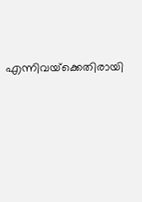എന്നിവയ്‌ക്കെതിരായി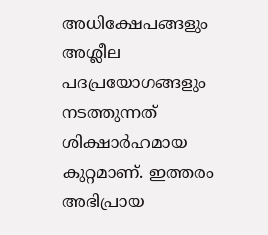അധിക്ഷേപങ്ങളും അശ്ലീല പദപ്രയോഗങ്ങളും നടത്തുന്നത് ശിക്ഷാര്‍ഹമായ കുറ്റമാണ്. ഇത്തരം അഭിപ്രായ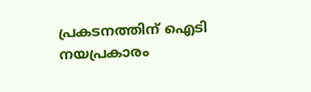പ്രകടനത്തിന് ഐടി നയപ്രകാരം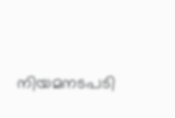നിയമനടപടി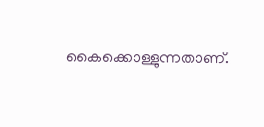കൈക്കൊള്ളുന്നതാണ്.